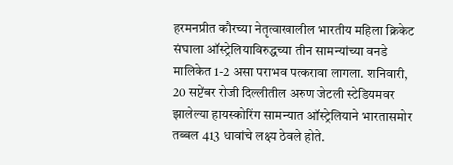हरमनप्रीत कौरच्या नेतृत्वाखालील भारतीय महिला क्रिकेट संघाला ऑस्ट्रेलियाविरुद्धच्या तीन सामन्यांच्या वनडे मालिकेत 1-2 असा पराभव पत्करावा लागला. शनिवारी, 20 सप्टेंबर रोजी दिल्लीतील अरुण जेटली स्टेडियमवर झालेल्या हायस्कोरिंग सामन्यात ऑस्ट्रेलियाने भारतासमोर तब्बल 413 धावांचे लक्ष्य ठेवले होते.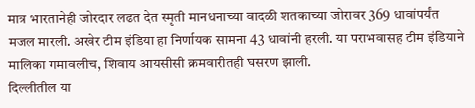मात्र भारतानेही जोरदार लढत देत स्मृती मानधनाच्या वादळी शतकाच्या जोरावर 369 धावांपर्यंत मजल मारली. अखेर टीम इंडिया हा निर्णायक सामना 43 धावांनी हरली. या पराभवासह टीम इंडियाने मालिका गमावलीच, शिवाय आयसीसी क्रमवारीतही घसरण झाली.
दिल्लीतील या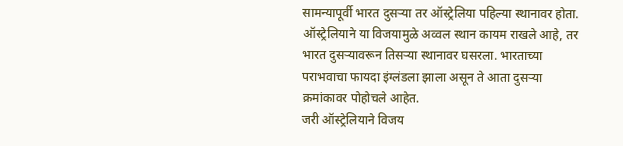सामन्यापूर्वी भारत दुसऱ्या तर ऑस्ट्रेलिया पहिल्या स्थानावर होता. ऑस्ट्रेलियाने या विजयामुळे अव्वल स्थान कायम राखले आहे, तर भारत दुसऱ्यावरून तिसऱ्या स्थानावर घसरला. भारताच्या पराभवाचा फायदा इंग्लंडला झाला असून ते आता दुसऱ्या क्रमांकावर पोहोचले आहेत.
जरी ऑस्ट्रेलियाने विजय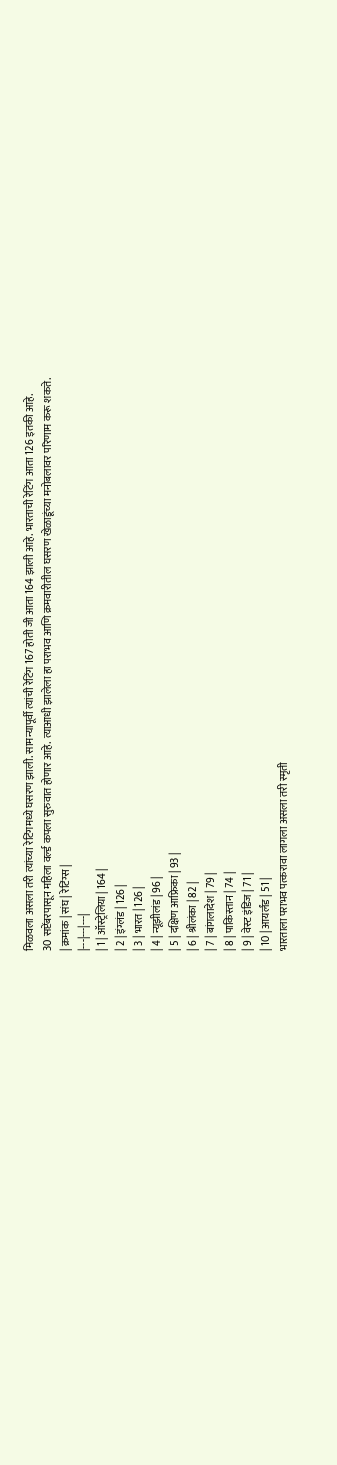मिळवला असला तरी त्यांच्या रेटिंगमध्ये घसरण झाली. सामन्यापूर्वी त्यांची रेटिंग 167 होती जी आता 164 झाली आहे. भारताची रेटिंग आता 126 इतकी आहे.
30 सप्टेंबरपासून महिला वर्ल्ड कपला सुरुवात होणार आहे. त्याआधी झालेला हा पराभव आणि क्रमवारीतील घसरण खेळाडूंच्या मनोबलावर परिणाम करू शकते.
| क्रमांक | संघ | रेटिंग्स |
|---|---|---|
| 1 | ऑस्ट्रेलिया | 164 |
| 2 | इंग्लंड | 126 |
| 3 | भारत | 126 |
| 4 | न्यूझीलंड | 96 |
| 5 | दक्षिण आफ्रिका | 93 |
| 6 | श्रीलंका | 82 |
| 7 | बांगलादेश | 79 |
| 8 | पाकिस्तान | 74 |
| 9 | वेस्ट इंडिज | 71 |
| 10 | आयर्लंड | 51 |
भारताला पराभव पत्करावा लागला असला तरी स्मृती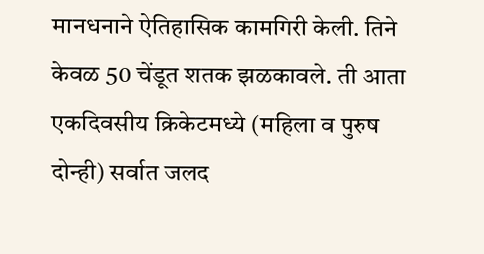मानधनाने ऐतिहासिक कामगिरी केली. तिने केवळ 50 चेंडूत शतक झळकावले. ती आता एकदिवसीय क्रिकेटमध्ये (महिला व पुरुष दोन्ही) सर्वात जलद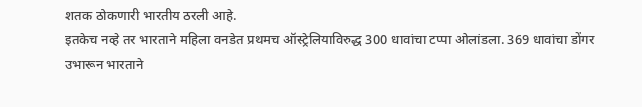शतक ठोकणारी भारतीय ठरली आहे.
इतकेच नव्हे तर भारताने महिला वनडेत प्रथमच ऑस्ट्रेलियाविरुद्ध 300 धावांचा टप्पा ओलांडला. 369 धावांचा डोंगर उभारून भारताने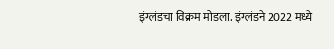इंग्लंडचा विक्रम मोडला. इंग्लंडने 2022 मध्ये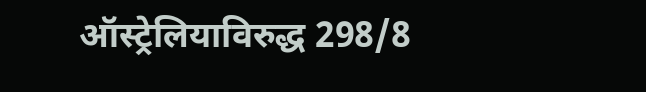ऑस्ट्रेलियाविरुद्ध 298/8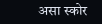असा स्कोर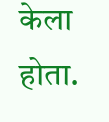केला होता.